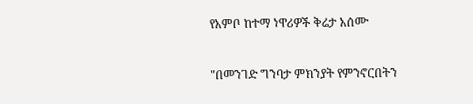የአምቦ ከተማ ነዋሪዎች ቅሬታ አሰሙ

"በመንገድ ግንባታ ምክንያት የምንኖርበትን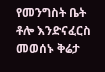የመንግስት ቤት ቶሎ እንድናፈርስ መወሰኑ ቅሬታ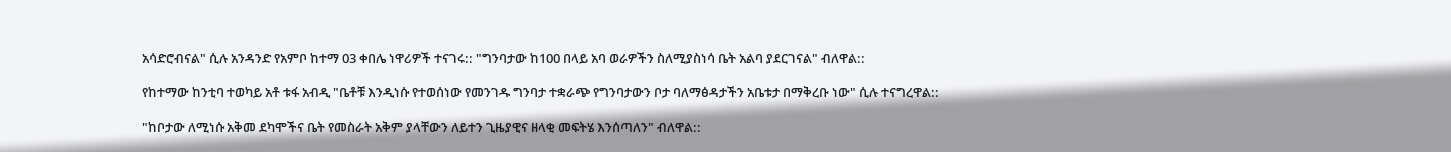አሳድሮብናል" ሲሉ አንዳንድ የአምቦ ከተማ 03 ቀበሌ ነዋሪዎች ተናገሩ:: "ግንባታው ከ100 በላይ አባ ወራዎችን ስለሚያስነሳ ቤት አልባ ያደርገናል" ብለዋል::

የከተማው ከንቲባ ተወካይ አቶ ቱፋ አብዲ "ቤቶቹ እንዲነሱ የተወሰነው የመንገዱ ግንባታ ተቋራጭ የግንባታውን ቦታ ባለማፅዳታችን አቤቱታ በማቅረቡ ነው" ሲሉ ተናግረዋል::

"ከቦታው ለሚነሱ አቅመ ደካሞችና ቤት የመስራት አቅም ያላቸውን ለይተን ጊዜያዊና ዘላቂ መፍትሄ እንሰጣለን" ብለዋል::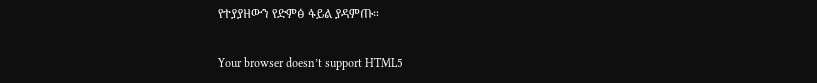የተያያዘውን የድምፅ ፋይል ያዳምጡ።

Your browser doesn’t support HTML5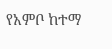የአምቦ ከተማ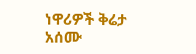ነዋሪዎች ቅሬታ አሰሙ